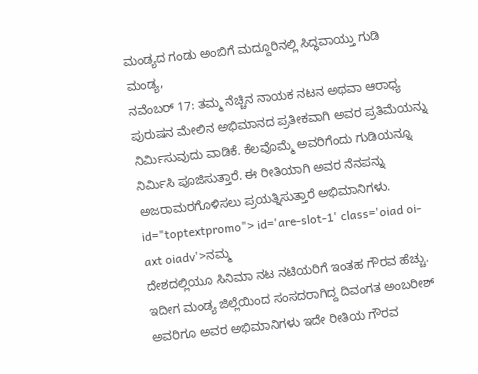ಮಂಡ್ಯದ ಗಂಡು ಅಂಬಿಗೆ ಮದ್ದೂರಿನಲ್ಲಿ ಸಿದ್ಧವಾಯ್ತು ಗುಡಿ
ಮಂಡ್ಯ,
ನವೆಂಬರ್ 17: ತಮ್ಮ ನೆಚ್ಚಿನ ನಾಯಕ ನಟನ ಅಥವಾ ಆರಾಧ್ಯ ಪುರುಷನ ಮೇಲಿನ ಅಭಿಮಾನದ ಪ್ರತೀಕವಾಗಿ ಅವರ ಪ್ರತಿಮೆಯನ್ನು ನಿರ್ಮಿಸುವುದು ವಾಡಿಕೆ. ಕೆಲವೊಮ್ಮೆ ಅವರಿಗೆಂದು ಗುಡಿಯನ್ನೂ ನಿರ್ಮಿಸಿ ಪೂಜಿಸುತ್ತಾರೆ. ಈ ರೀತಿಯಾಗಿ ಅವರ ನೆನಪನ್ನು ಅಜರಾಮರಗೊಳಿಸಲು ಪ್ರಯತ್ನಿಸುತ್ತಾರೆ ಅಭಿಮಾನಿಗಳು. id="toptextpromo"> id='are-slot-1' class='oiad oi-axt oiadv'>ನಮ್ಮ
ದೇಶದಲ್ಲಿಯೂ ಸಿನಿಮಾ ನಟ ನಟಿಯರಿಗೆ ಇಂತಹ ಗೌರವ ಹೆಚ್ಚು. ಇದೀಗ ಮಂಡ್ಯ ಜಿಲ್ಲೆಯಿಂದ ಸಂಸದರಾಗಿದ್ದ ದಿವಂಗತ ಅಂಬರೀಶ್ ಅವರಿಗೂ ಅವರ ಅಭಿಮಾನಿಗಳು ಇದೇ ರೀತಿಯ ಗೌರವ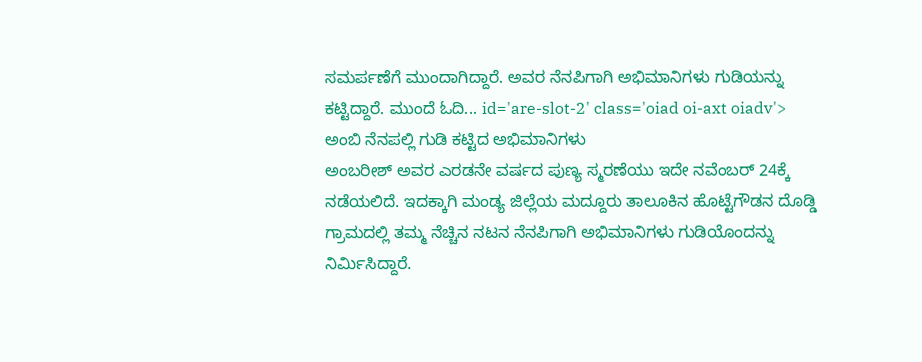ಸಮರ್ಪಣೆಗೆ ಮುಂದಾಗಿದ್ದಾರೆ. ಅವರ ನೆನಪಿಗಾಗಿ ಅಭಿಮಾನಿಗಳು ಗುಡಿಯನ್ನು ಕಟ್ಟಿದ್ದಾರೆ. ಮುಂದೆ ಓದಿ... id='are-slot-2' class='oiad oi-axt oiadv'>
ಅಂಬಿ ನೆನಪಲ್ಲಿ ಗುಡಿ ಕಟ್ಟಿದ ಅಭಿಮಾನಿಗಳು
ಅಂಬರೀಶ್ ಅವರ ಎರಡನೇ ವರ್ಷದ ಪುಣ್ಯ ಸ್ಮರಣೆಯು ಇದೇ ನವೆಂಬರ್ 24ಕ್ಕೆ ನಡೆಯಲಿದೆ. ಇದಕ್ಕಾಗಿ ಮಂಡ್ಯ ಜಿಲ್ಲೆಯ ಮದ್ದೂರು ತಾಲೂಕಿನ ಹೊಟ್ಟೆಗೌಡನ ದೊಡ್ಡಿ ಗ್ರಾಮದಲ್ಲಿ ತಮ್ಮ ನೆಚ್ಚಿನ ನಟನ ನೆನಪಿಗಾಗಿ ಅಭಿಮಾನಿಗಳು ಗುಡಿಯೊಂದನ್ನು ನಿರ್ಮಿಸಿದ್ದಾರೆ.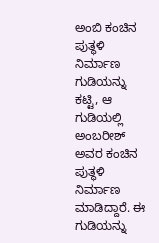ಅಂಬಿ ಕಂಚಿನ ಪುತ್ಥಳಿ ನಿರ್ಮಾಣ
ಗುಡಿಯನ್ನು ಕಟ್ಟಿ, ಆ ಗುಡಿಯಲ್ಲಿ ಅಂಬರೀಶ್ ಅವರ ಕಂಚಿನ ಪುತ್ಥಳಿ ನಿರ್ಮಾಣ ಮಾಡಿದ್ದಾರೆ. ಈ ಗುಡಿಯನ್ನು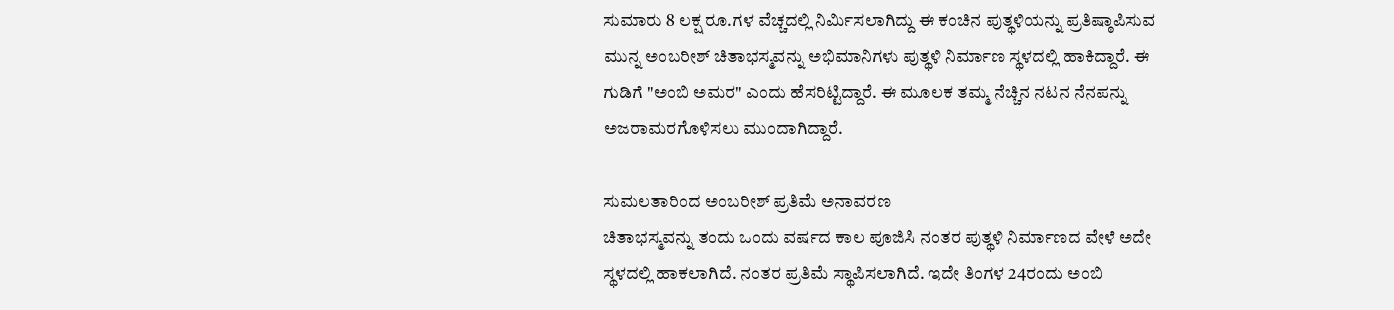ಸುಮಾರು 8 ಲಕ್ಷ ರೂ.ಗಳ ವೆಚ್ಚದಲ್ಲಿ ನಿರ್ಮಿಸಲಾಗಿದ್ದು ಈ ಕಂಚಿನ ಪುತ್ಥಳಿಯನ್ನು ಪ್ರತಿಷ್ಠಾಪಿಸುವ ಮುನ್ನ ಅಂಬರೀಶ್ ಚಿತಾಭಸ್ಮವನ್ನು ಅಭಿಮಾನಿಗಳು ಪುತ್ಥಳಿ ನಿರ್ಮಾಣ ಸ್ಥಳದಲ್ಲಿ ಹಾಕಿದ್ದಾರೆ. ಈ ಗುಡಿಗೆ "ಅಂಬಿ ಅಮರ" ಎಂದು ಹೆಸರಿಟ್ಟಿದ್ದಾರೆ. ಈ ಮೂಲಕ ತಮ್ಮ ನೆಚ್ಚಿನ ನಟನ ನೆನಪನ್ನು ಅಜರಾಮರಗೊಳಿಸಲು ಮುಂದಾಗಿದ್ದಾರೆ.

ಸುಮಲತಾರಿಂದ ಅಂಬರೀಶ್ ಪ್ರತಿಮೆ ಅನಾವರಣ
ಚಿತಾಭಸ್ಮವನ್ನು ತಂದು ಒಂದು ವರ್ಷದ ಕಾಲ ಪೂಜಿಸಿ ನಂತರ ಪುತ್ಥಳಿ ನಿರ್ಮಾಣದ ವೇಳೆ ಅದೇ ಸ್ಥಳದಲ್ಲಿ ಹಾಕಲಾಗಿದೆ. ನಂತರ ಪ್ರತಿಮೆ ಸ್ಥಾಪಿಸಲಾಗಿದೆ. ಇದೇ ತಿಂಗಳ 24ರಂದು ಅಂಬಿ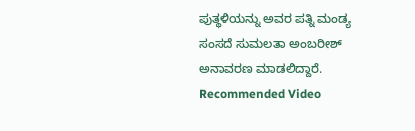ಪುತ್ಥಳಿಯನ್ನು ಅವರ ಪತ್ನಿ ಮಂಡ್ಯ ಸಂಸದೆ ಸುಮಲತಾ ಅಂಬರೀಶ್ ಅನಾವರಣ ಮಾಡಲಿದ್ದಾರೆ.
Recommended Video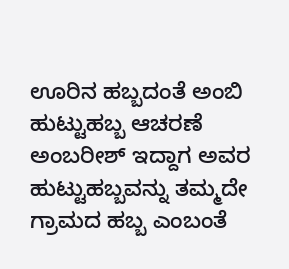ಊರಿನ ಹಬ್ಬದಂತೆ ಅಂಬಿ ಹುಟ್ಟುಹಬ್ಬ ಆಚರಣೆ
ಅಂಬರೀಶ್ ಇದ್ದಾಗ ಅವರ ಹುಟ್ಟುಹಬ್ಬವನ್ನು ತಮ್ಮದೇ ಗ್ರಾಮದ ಹಬ್ಬ ಎಂಬಂತೆ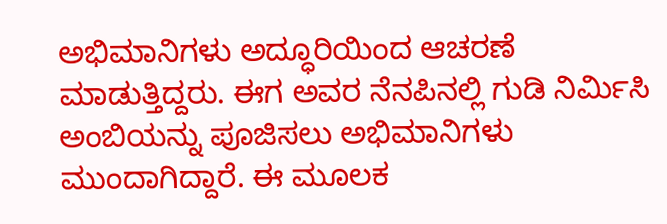ಅಭಿಮಾನಿಗಳು ಅದ್ಧೂರಿಯಿಂದ ಆಚರಣೆ ಮಾಡುತ್ತಿದ್ದರು. ಈಗ ಅವರ ನೆನಪಿನಲ್ಲಿ ಗುಡಿ ನಿರ್ಮಿಸಿ ಅಂಬಿಯನ್ನು ಪೂಜಿಸಲು ಅಭಿಮಾನಿಗಳು ಮುಂದಾಗಿದ್ದಾರೆ. ಈ ಮೂಲಕ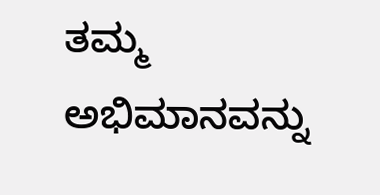ತಮ್ಮ ಅಭಿಮಾನವನ್ನು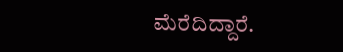ಮೆರೆದಿದ್ದಾರೆ.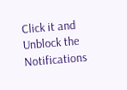Click it and Unblock the Notifications